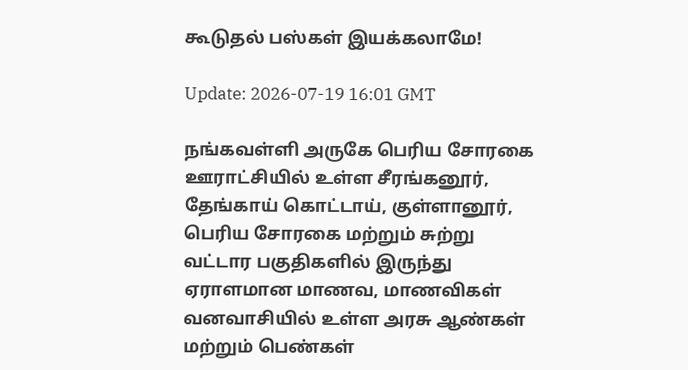கூடுதல் பஸ்கள் இயக்கலாமே!

Update: 2026-07-19 16:01 GMT

நங்கவள்ளி அருகே பெரிய சோரகை ஊராட்சியில் உள்ள சீரங்கனூர், தேங்காய் கொட்டாய், குள்ளானூர், பெரிய சோரகை மற்றும் சுற்று வட்டார பகுதிகளில் இருந்து ஏராளமான மாணவ, மாணவிகள் வனவாசியில் உள்ள அரசு ஆண்கள் மற்றும் பெண்கள்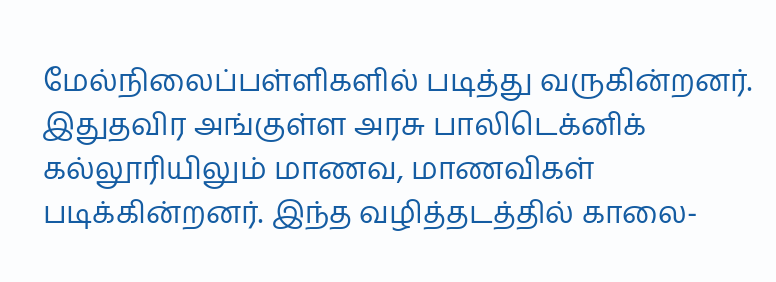மேல்நிலைப்பள்ளிகளில் படித்து வருகின்றனர். இதுதவிர அங்குள்ள அரசு பாலிடெக்னிக் கல்லூரியிலும் மாணவ, மாணவிகள் படிக்கின்றனர். இந்த வழித்தடத்தில் காலை-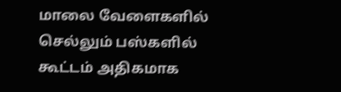மாலை வேளைகளில் செல்லும் பஸ்களில் கூட்டம் அதிகமாக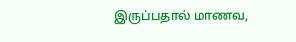இருப்பதால் மாணவ,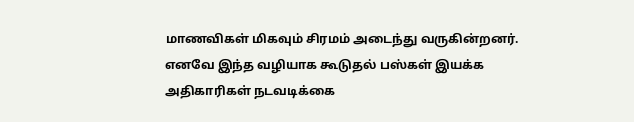மாணவிகள் மிகவும் சிரமம் அடைந்து வருகின்றனர். எனவே இந்த வழியாக கூடுதல் பஸ்கள் இயக்க அதிகாரிகள் நடவடிக்கை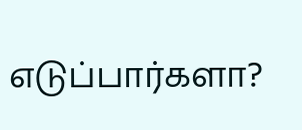எடுப்பார்களா?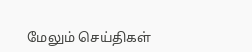மேலும் செய்திகள்